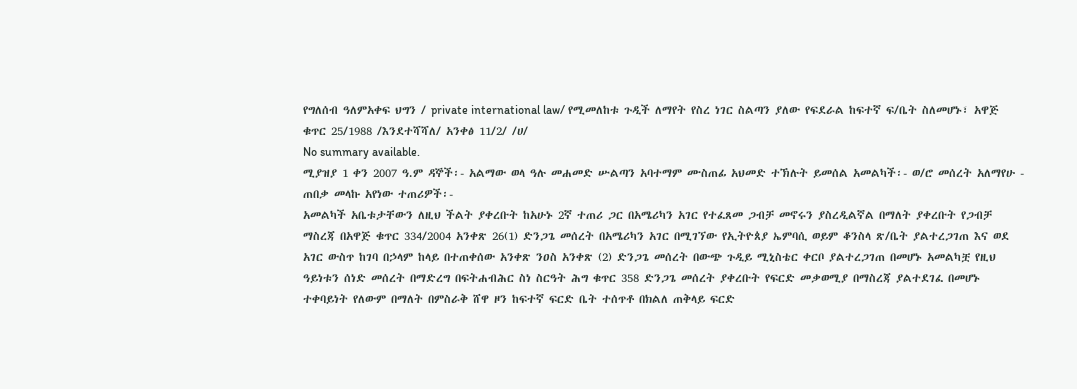የግለሰብ ዓለምአቀፍ ህግን / private international law/ የሚመለከቱ ጉዲች ለማየት የስረ ነገር ስልጣን ያለው የፍደራል ከፍተኛ ፍ/ቤት ስለመሆኑ፣ አዋጅ ቁጥር 25/1988 /እንደተሻሻለ/ አንቀፅ 11/2/ /ሀ/
No summary available.
ሚያዝያ 1 ቀን 2007 ዓ.ም ዳኞች፡- አልማው ወላ ዓሉ መሐመድ ሡልጣን አባተማም ሙስጠፊ አህመድ ተኽሉት ይመሰል አመልካች፡- ወ/ሮ መሰረት አለማየሁ - ጠበቃ መላኩ አየነው ተጠሪዎች፡-
አመልካች አቤቱታቸውን ለዚህ ችልት ያቀረቡት ከአሁኑ 2ኛ ተጠሪ ጋር በአሜሪካን አገር የተፈጸመ ጋብቻ መኖሩን ያስረዲልኛል በማለት ያቀረቡት የጋብቻ ማስረጃ በአዋጅ ቁጥር 334/2004 አንቀጽ 26(1) ድንጋጌ መሰረት በአሜሪካን አገር በሚገኘው የኢትዮጰያ ኤምባሲ ወይም ቆንስላ ጽ/ቤት ያልተረጋገጠ እና ወደ አገር ውስጥ ከገባ በኃላም ከላይ በተጠቀሰው አንቀጽ ንዐስ አንቀጽ (2) ድንጋጌ መሰረት በውጭ ጉዲይ ሚኒስቴር ቀርቦ ያልተረጋገጠ በመሆኑ አመልካቿ የዚህ ዓይነቱን ሰነድ መሰረት በማድረግ በፍትሐብሕር ስነ ስርዓት ሕግ ቁጥር 358 ድንጋጌ መሰረት ያቀረቡት የፍርድ መቃወሚያ በማስረጃ ያልተደገፈ በመሆኑ ተቀባይነት የለውም በማለት በምስራቅ ሸዋ ዞን ከፍተኛ ፍርድ ቤት ተሰጥቶ በክልለ ጠቅላይ ፍርድ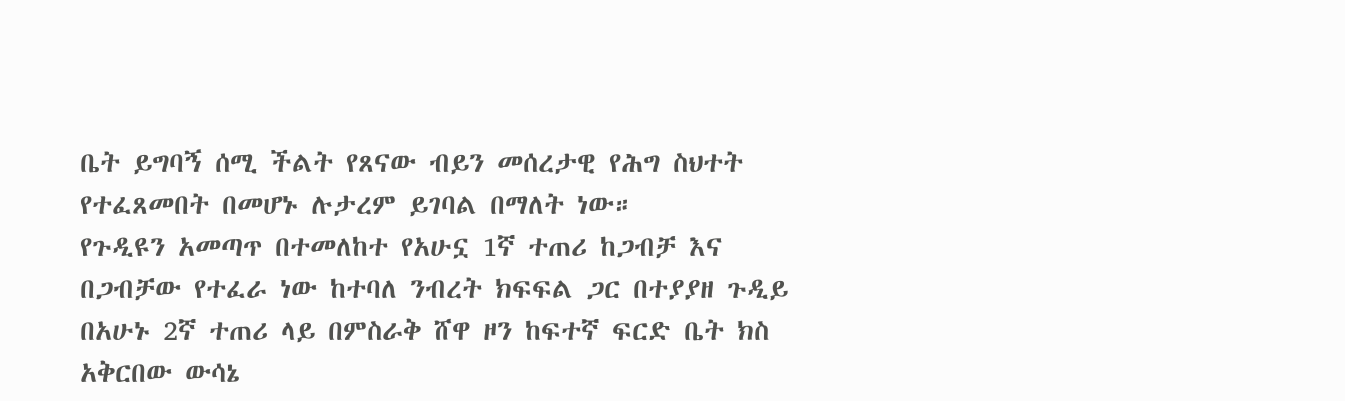ቤት ይግባኝ ሰሚ ችልት የጸናው ብይን መሰረታዊ የሕግ ስህተት የተፈጸመበት በመሆኑ ሉታረም ይገባል በማለት ነው።
የጉዲዩን አመጣጥ በተመለከተ የአሁኗ 1ኛ ተጠሪ ከጋብቻ እና በጋብቻው የተፈራ ነው ከተባለ ንብረት ክፍፍል ጋር በተያያዘ ጉዲይ በአሁኑ 2ኛ ተጠሪ ላይ በምስራቅ ሸዋ ዞን ከፍተኛ ፍርድ ቤት ክስ አቅርበው ውሳኔ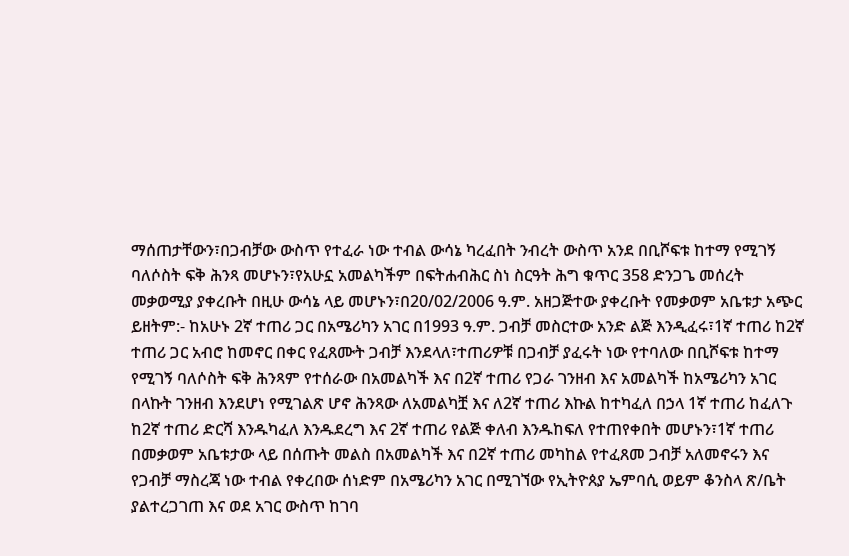ማሰጠታቸውን፣በጋብቻው ውስጥ የተፈራ ነው ተብል ውሳኔ ካረፈበት ንብረት ውስጥ አንደ በቢሾፍቱ ከተማ የሚገኝ ባለሶስት ፍቅ ሕንጻ መሆኑን፣የአሁኗ አመልካችም በፍትሐብሕር ስነ ስርዓት ሕግ ቁጥር 358 ድንጋጌ መሰረት መቃወሚያ ያቀረቡት በዚሁ ውሳኔ ላይ መሆኑን፣በ20/02/2006 ዓ.ም. አዘጋጅተው ያቀረቡት የመቃወም አቤቱታ አጭር ይዘትም:- ከአሁኑ 2ኛ ተጠሪ ጋር በአሜሪካን አገር በ1993 ዓ.ም. ጋብቻ መስርተው አንድ ልጅ እንዲፈሩ፣1ኛ ተጠሪ ከ2ኛ ተጠሪ ጋር አብሮ ከመኖር በቀር የፈጸሙት ጋብቻ እንደላለ፣ተጠሪዎቹ በጋብቻ ያፈሩት ነው የተባለው በቢሾፍቱ ከተማ የሚገኝ ባለሶስት ፍቅ ሕንጻም የተሰራው በአመልካች እና በ2ኛ ተጠሪ የጋራ ገንዘብ እና አመልካች ከአሜሪካን አገር በላኩት ገንዘብ እንደሆነ የሚገልጽ ሆኖ ሕንጻው ለአመልካቿ እና ለ2ኛ ተጠሪ እኩል ከተካፈለ በኃላ 1ኛ ተጠሪ ከፈለጉ ከ2ኛ ተጠሪ ድርሻ እንዱካፈለ እንዱደረግ እና 2ኛ ተጠሪ የልጅ ቀለብ እንዱከፍለ የተጠየቀበት መሆኑን፣1ኛ ተጠሪ በመቃወም አቤቱታው ላይ በሰጡት መልስ በአመልካች እና በ2ኛ ተጠሪ መካከል የተፈጸመ ጋብቻ አለመኖሩን እና የጋብቻ ማስረጃ ነው ተብል የቀረበው ሰነድም በአሜሪካን አገር በሚገኘው የኢትዮጰያ ኤምባሲ ወይም ቆንስላ ጽ/ቤት ያልተረጋገጠ እና ወደ አገር ውስጥ ከገባ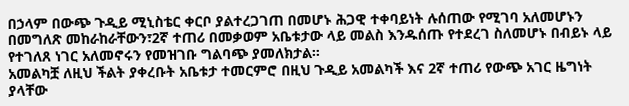በኃላም በውጭ ጉዲይ ሚኒስቴር ቀርቦ ያልተረጋገጠ በመሆኑ ሕጋዊ ተቀባይነት ሉሰጠው የሚገባ አለመሆኑን በመግለጽ መከራከራቸውን፣2ኛ ተጠሪ በመቃወም አቤቱታው ላይ መልስ እንዱሰጡ የተደረገ ስለመሆኑ በብይኑ ላይ የተገለጸ ነገር አለመኖሩን የመዝገቡ ግልባጭ ያመለክታል።
አመልካቿ ለዚህ ችልት ያቀረቡት አቤቱታ ተመርምሮ በዚህ ጉዲይ አመልካች እና 2ኛ ተጠሪ የውጭ አገር ዜግነት ያላቸው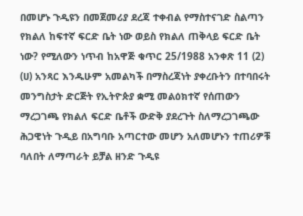በመሆኑ ጉዲዩን በመጀመሪያ ደረጃ ተቀብል የማስተናገድ ስልጣን የክልለ ከፍተኛ ፍርድ ቤት ነው ወይስ የክልለ ጠቅላይ ፍርድ ቤት ነው? የሚለውን ነጥብ ከአዋጅ ቁጥር 25/1988 አንቀጽ 11 (2) (ሀ) አንጻር እንዱሁም አመልካች በማስረጃነት ያቀረቡትን በተባበሩት መንግስታት ድርጅት የኢትዮጵያ ቋሚ መልዕክተኛ የሰጠውን ማረጋገጫ የክልለ ፍርድ ቤቶች ውድቅ ያደረጉት ስለማረጋገጫው ሕጋዊነት ጉዲይ በአግባቡ አጣርተው መሆን አለመሆኑን ተጠሪዎቹ ባለበት ለማጣራት ይቻል ዘንድ ጉዲዩ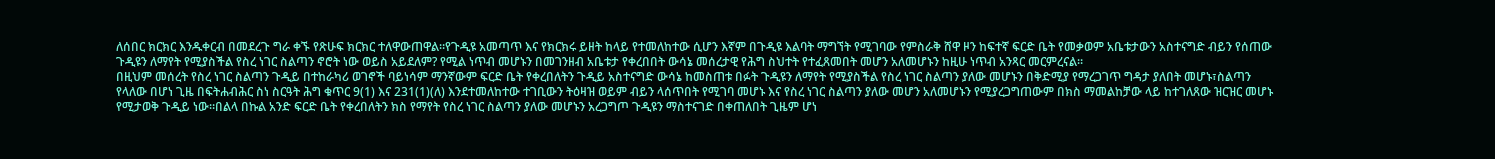ለሰበር ክርክር እንዱቀርብ በመደረጉ ግራ ቀኙ የጽሁፍ ክርክር ተለዋውጠዋል።የጉዲዩ አመጣጥ እና የክርክሩ ይዘት ከላይ የተመለከተው ሲሆን እኛም በጉዲዩ እልባት ማግኘት የሚገባው የምስራቅ ሸዋ ዞን ከፍተኛ ፍርድ ቤት የመቃወም አቤቱታውን አስተናግድ ብይን የሰጠው ጉዲዩን ለማየት የሚያስችል የስረ ነገር ስልጣን ኖሮት ነው ወይስ አይደለም? የሚል ነጥብ መሆኑን በመገንዘብ አቤቱታ የቀረበበት ውሳኔ መሰረታዊ የሕግ ስህተት የተፈጸመበት መሆን አለመሆኑን ከዚሁ ነጥብ አንጻር መርምረናል።
በዚህም መሰረት የስረ ነገር ስልጣን ጉዲይ በተከራካሪ ወገኖች ባይነሳም ማንኛውም ፍርድ ቤት የቀረበለትን ጉዲይ አስተናግድ ውሳኔ ከመስጠቱ በፉት ጉዲዩን ለማየት የሚያስችል የስረ ነገር ስልጣን ያለው መሆኑን በቅድሚያ የማረጋገጥ ግዳታ ያለበት መሆኑ፣ስልጣን የላለው በሆነ ጊዜ በፍትሐብሕር ስነ ስርዓት ሕግ ቁጥር 9(1) እና 231(1)(ለ) እንደተመለከተው ተገቢውን ትዕዛዝ ወይም ብይን ላሰጥበት የሚገባ መሆኑ እና የስረ ነገር ስልጣን ያለው መሆን አለመሆኑን የሚያረጋግጠውም በክስ ማመልከቻው ላይ ከተገለጸው ዝርዝር መሆኑ የሚታወቅ ጉዲይ ነው።በልላ በኩል አንድ ፍርድ ቤት የቀረበለትን ክስ የማየት የስረ ነገር ስልጣን ያለው መሆኑን አረጋግጦ ጉዲዩን ማስተናገድ በቀጠለበት ጊዜም ሆነ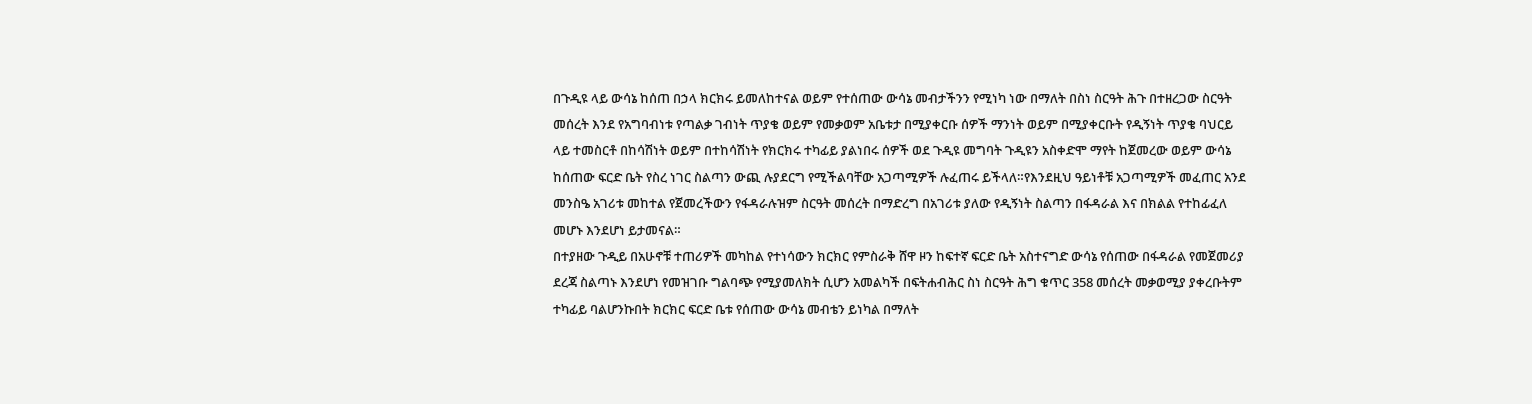በጉዲዩ ላይ ውሳኔ ከሰጠ በኃላ ክርክሩ ይመለከተናል ወይም የተሰጠው ውሳኔ መብታችንን የሚነካ ነው በማለት በስነ ስርዓት ሕጉ በተዘረጋው ስርዓት መሰረት እንደ የአግባብነቱ የጣልቃ ገብነት ጥያቄ ወይም የመቃወም አቤቱታ በሚያቀርቡ ሰዎች ማንነት ወይም በሚያቀርቡት የዲኝነት ጥያቄ ባህርይ ላይ ተመስርቶ በከሳሽነት ወይም በተከሳሽነት የክርክሩ ተካፊይ ያልነበሩ ሰዎች ወደ ጉዲዩ መግባት ጉዲዩን አስቀድሞ ማየት ከጀመረው ወይም ውሳኔ ከሰጠው ፍርድ ቤት የስረ ነገር ስልጣን ውጪ ሉያደርግ የሚችልባቸው አጋጣሚዎች ሉፈጠሩ ይችላለ።የእንደዚህ ዓይነቶቹ አጋጣሚዎች መፈጠር አንደ መንስዔ አገሪቱ መከተል የጀመረችውን የፋዳራሉዝም ስርዓት መሰረት በማድረግ በአገሪቱ ያለው የዲኝነት ስልጣን በፋዳራል እና በክልል የተከፊፈለ መሆኑ እንደሆነ ይታመናል።
በተያዘው ጉዲይ በአሁኖቹ ተጠሪዎች መካከል የተነሳውን ክርክር የምስራቅ ሸዋ ዞን ከፍተኛ ፍርድ ቤት አስተናግድ ውሳኔ የሰጠው በፋዳራል የመጀመሪያ ደረጃ ስልጣኑ እንደሆነ የመዝገቡ ግልባጭ የሚያመለክት ሲሆን አመልካች በፍትሐብሕር ስነ ስርዓት ሕግ ቁጥር 358 መሰረት መቃወሚያ ያቀረቡትም ተካፊይ ባልሆንኩበት ክርክር ፍርድ ቤቱ የሰጠው ውሳኔ መብቴን ይነካል በማለት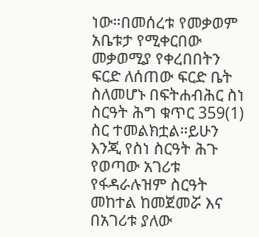ነው።በመሰረቱ የመቃወም አቤቱታ የሚቀርበው መቃወሚያ የቀረበበትን ፍርድ ለሰጠው ፍርድ ቤት ስለመሆኑ በፍትሐብሕር ስነ ስርዓት ሕግ ቁጥር 359(1) ስር ተመልክቷል።ይሁን እንጂ የስነ ስርዓት ሕጉ የወጣው አገሪቱ የፋዳራሉዝም ስርዓት መከተል ከመጀመሯ እና በአገሪቱ ያለው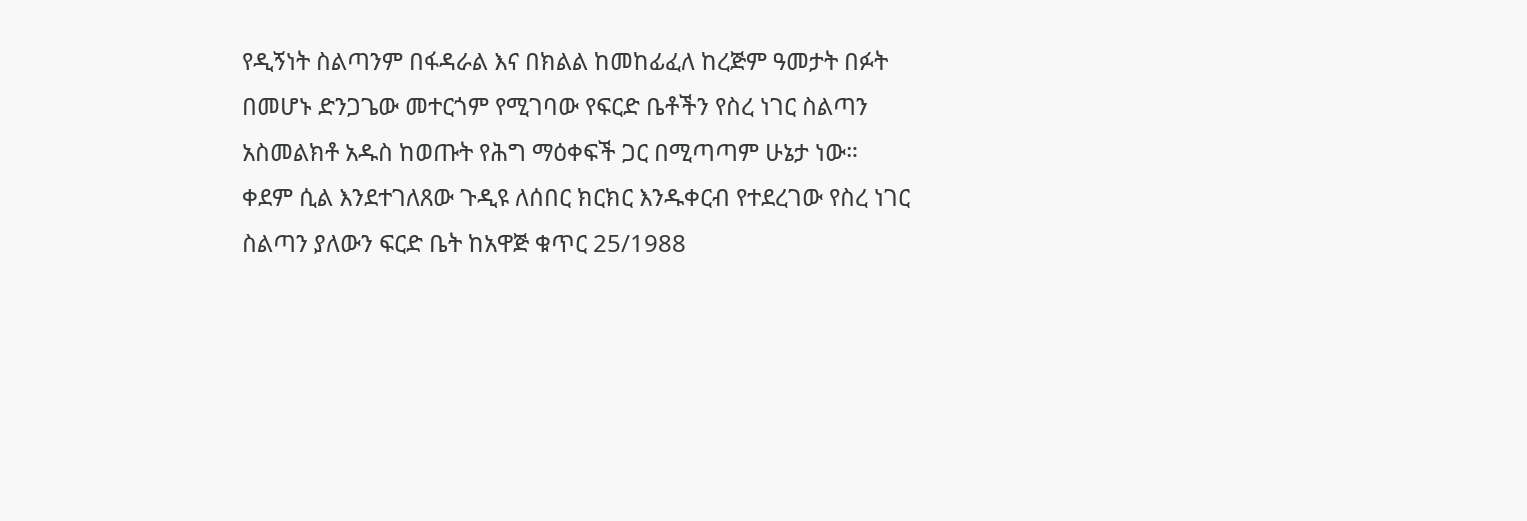የዲኝነት ስልጣንም በፋዳራል እና በክልል ከመከፊፈለ ከረጅም ዓመታት በፉት በመሆኑ ድንጋጌው መተርጎም የሚገባው የፍርድ ቤቶችን የስረ ነገር ስልጣን አስመልክቶ አዱስ ከወጡት የሕግ ማዕቀፍች ጋር በሚጣጣም ሁኔታ ነው።
ቀደም ሲል እንደተገለጸው ጉዲዩ ለሰበር ክርክር እንዱቀርብ የተደረገው የስረ ነገር ስልጣን ያለውን ፍርድ ቤት ከአዋጅ ቁጥር 25/1988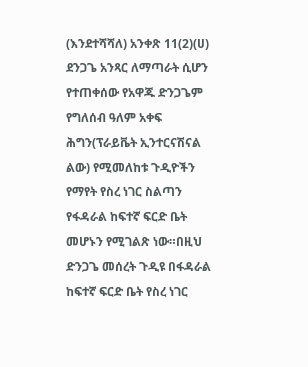(እንደተሻሻለ) አንቀጽ 11(2)(ሀ) ደንጋጌ አንጻር ለማጣራት ሲሆን የተጠቀሰው የአዋጁ ድንጋጌም የግለሰብ ዓለም አቀፍ ሕግን(ፕራይቬት ኢንተርናሽናል ልው) የሚመለከቱ ጉዲዮችን የማየት የስረ ነገር ስልጣን የፋዳራል ከፍተኛ ፍርድ ቤት መሆኑን የሚገልጽ ነው።በዚህ ድንጋጌ መሰረት ጉዲዩ በፋዳራል ከፍተኛ ፍርድ ቤት የስረ ነገር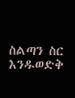ስልጣን ስር እንዱወድቅ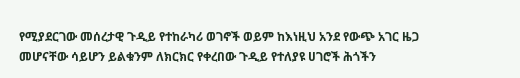የሚያደርገው መሰረታዊ ጉዲይ የተከራካሪ ወገኖች ወይም ከእነዚህ አንደ የውጭ አገር ዜጋ መሆናቸው ሳይሆን ይልቁንም ለክርክር የቀረበው ጉዲይ የተለያዩ ሀገሮች ሕጎችን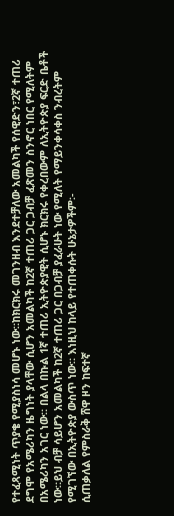የተፈጻሚነት ጥያቄ የሚያስነሳ መሆኑ ነው።ከክርክሩ መገንዘብ እንደተቻለው አመልካች የሰዊድን፣2ኛ ተጠሪ ደግሞ የአሜሪካን ዜግነት ያላቸው ሲሆን አመልካች ከ2ኛ ተጠሪ ጋር ጋብቻ ፈጽመን ስንኖር ነበር የሚለትም በአሜሪካን አገር ነው። በልላ በኩል 1ኛ ተጠሪ ኢትዮጵያዊት ሲሆኑ ክርክሩ የቀረበውም ለኢትዮጵያ ፍርድ ቤቶች ነው።ይህ ብቻ ሳይሆን አመልካች ከ2ኛ ተጠሪ ጋር በጋብቻ ያፈራሁት ነው የሚለት የማይንቀሳቀስ ንብረትም የሚገኘው በኢትዮጵያ ውስጥ ነው። እነዚህ ከላይ የተጠቀሱት ሁኔታዎችም፡-
ሲጠቃለል የምስራቅ ሸዋ ዞን ከፍተኛ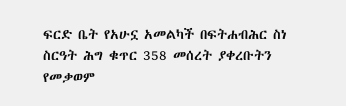ፍርድ ቤት የአሁኗ አመልካች በፍትሐብሕር ስነ ስርዓት ሕግ ቁጥር 358 መሰረት ያቀረቡትን የመቃወም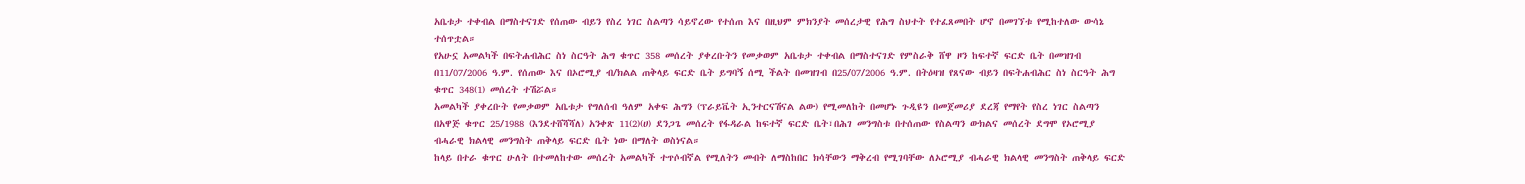አቤቱታ ተቀብል በማስተናገድ የሰጠው ብይን የስረ ነገር ስልጣን ሳይኖረው የተሰጠ እና በዚህም ምክንያት መሰረታዊ የሕግ ስህተት የተፈጸመበት ሆኖ በመገኘቱ የሚከተለው ውሳኔ ተሰጥቷል።
የአሁኗ አመልካች በፍትሐብሕር ስነ ስርዓት ሕግ ቁጥር 358 መሰረት ያቀረቡትን የመቃወም አቤቱታ ተቀብል በማስተናገድ የምስራቅ ሸዋ ዞን ከፍተኛ ፍርድ ቤት በመዝገብ በ11/07/2006 ዓ.ም. የሰጠው እና በኦሮሚያ ብ/ክልል ጠቅላይ ፍርድ ቤት ይግባኝ ሰሚ ችልት በመዝገብ በ25/07/2006 ዓ.ም. በትዕዛዝ የጸናው ብይን በፍትሐብሕር ስነ ስርዓት ሕግ ቁጥር 348(1) መሰረት ተሽሯል።
አመልካች ያቀረቡት የመቃወም አቤቱታ የግለሰብ ዓለም አቀፍ ሕግን (ፕራይቬት ኢንተርናሽናል ልው) የሚመለከት በመሆኑ ጉዲዩን በመጀመሪያ ደረጃ የማየት የስረ ነገር ስልጣን በአዋጅ ቁጥር 25/1988 (እንደተሸሻሻለ) አንቀጽ 11(2)(ሀ) ደንጋጌ መሰረት የፋዳራል ከፍተኛ ፍርድ ቤት፣በሕገ መንግስቱ በተሰጠው የስልጣን ውክልና መሰረት ደግሞ የኦሮሚያ ብሓራዊ ክልላዊ መንግስት ጠቅላይ ፍርድ ቤት ነው በማለት ወስነናል።
ከላይ በተራ ቁጥር ሁለት በተመለከተው መሰረት አመልካች ተጥሶብኛል የሚለትን መብት ለማስከበር ክሳቸውን ማቅረብ የሚገባቸው ለኦሮሚያ ብሓራዊ ክልላዊ መንግስት ጠቅላይ ፍርድ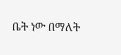ቤት ነው በማለት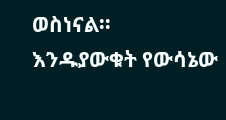ወስነናል።
እንዱያውቁት የውሳኔው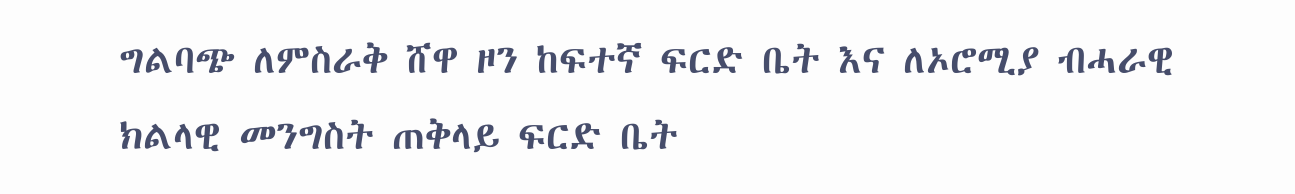ግልባጭ ለምስራቅ ሸዋ ዞን ከፍተኛ ፍርድ ቤት እና ለኦሮሚያ ብሓራዊ ክልላዊ መንግስት ጠቅላይ ፍርድ ቤት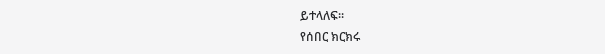ይተላለፍ።
የሰበር ክርክሩ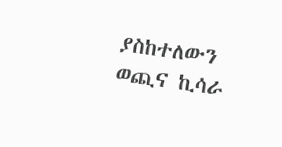ያስከተለውን ወጪና ኪሳራ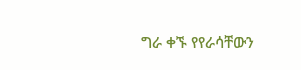ግራ ቀኙ የየራሳቸውን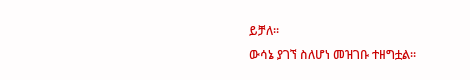ይቻለ።
ውሳኔ ያገኘ ስለሆነ መዝገቡ ተዘግቷል።